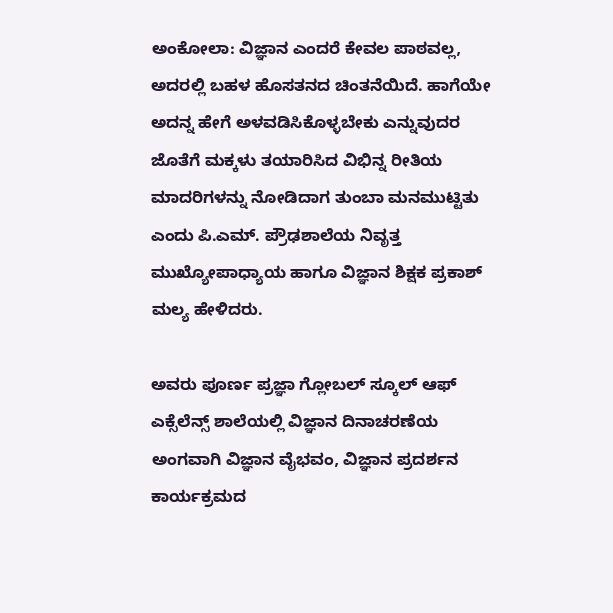ಅಂಕೋಲಾ: ವಿಜ್ಞಾನ ಎಂದರೆ ಕೇವಲ ಪಾಠವಲ್ಲ, ಅದರಲ್ಲಿ ಬಹಳ ಹೊಸತನದ ಚಿಂತನೆಯಿದೆ. ಹಾಗೆಯೇ ಅದನ್ನ ಹೇಗೆ ಅಳವಡಿಸಿಕೊಳ್ಳಬೇಕು ಎನ್ನುವುದರ ಜೊತೆಗೆ ಮಕ್ಕಳು ತಯಾರಿಸಿದ ವಿಭಿನ್ನ ರೀತಿಯ ಮಾದರಿಗಳನ್ನು ನೋಡಿದಾಗ ತುಂಬಾ ಮನಮುಟ್ಟಿತು ಎಂದು ಪಿ.ಎಮ್. ಪ್ರೌಢಶಾಲೆಯ ನಿವೃತ್ತ ಮುಖ್ಯೋಪಾಧ್ಯಾಯ ಹಾಗೂ ವಿಜ್ಞಾನ ಶಿಕ್ಷಕ ಪ್ರಕಾಶ್ ಮಲ್ಯ ಹೇಳಿದರು.

ಅವರು ಪೂರ್ಣ ಪ್ರಜ್ಞಾ ಗ್ಲೋಬಲ್ ಸ್ಕೂಲ್ ಆಫ್ ಎಕ್ಸೆಲೆನ್ಸ್ ಶಾಲೆಯಲ್ಲಿ ವಿಜ್ಞಾನ ದಿನಾಚರಣೆಯ ಅಂಗವಾಗಿ ವಿಜ್ಞಾನ ವೈಭವಂ, ವಿಜ್ಞಾನ ಪ್ರದರ್ಶನ ಕಾರ್ಯಕ್ರಮದ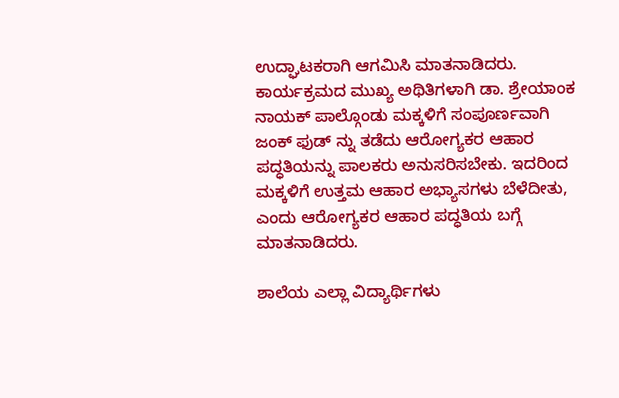ಉದ್ಘಾಟಕರಾಗಿ ಆಗಮಿಸಿ ಮಾತನಾಡಿದರು.
ಕಾರ್ಯಕ್ರಮದ ಮುಖ್ಯ ಅಥಿತಿಗಳಾಗಿ ಡಾ. ಶ್ರೇಯಾಂಕ ನಾಯಕ್ ಪಾಲ್ಗೊಂಡು ಮಕ್ಕಳಿಗೆ ಸಂಪೂರ್ಣವಾಗಿ ಜಂಕ್ ಫುಡ್ ನ್ನು ತಡೆದು ಆರೋಗ್ಯಕರ ಆಹಾರ ಪದ್ಧತಿಯನ್ನು ಪಾಲಕರು ಅನುಸರಿಸಬೇಕು. ಇದರಿಂದ ಮಕ್ಕಳಿಗೆ ಉತ್ತಮ ಆಹಾರ ಅಭ್ಯಾಸಗಳು ಬೆಳೆದೀತು, ಎಂದು ಆರೋಗ್ಯಕರ ಆಹಾರ ಪದ್ಧತಿಯ ಬಗ್ಗೆ ಮಾತನಾಡಿದರು.

ಶಾಲೆಯ ಎಲ್ಲಾ ವಿದ್ಯಾರ್ಥಿಗಳು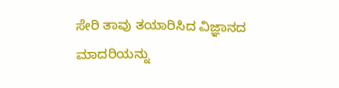ಸೇರಿ ತಾವು ತಯಾರಿಸಿದ ವಿಜ್ಞಾನದ ಮಾದರಿಯನ್ನು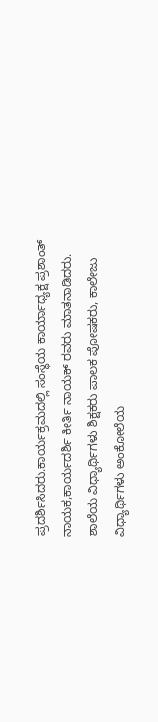ಪ್ರದರ್ಶಿಸಿದರು.ಕಾರ್ಯಕ್ರಮದಲ್ಲಿ ಸಂಸ್ಥೆಯ ಕಾರ್ಯಾಧ್ಯಕ್ಷ ಪ್ರಶಾಂತ್ ನಾಯಕ,ಕಾರ್ಯದರ್ಶಿ ಕೀರ್ತಿ ನಾಯಕ್ ರವರು ಮಾತನಾಡಿದರು. ಶಾಲೆಯ ವಿಧ್ಯಾರ್ಥಿಗಳು ಶಿಕ್ಷಕರು ಪಾಲಕ ಪೋಷಕರು, ಕಾಲೇಜು ವಿಧ್ಯಾರ್ಥಿಗಳು ಅಂಕೋಲೆಯ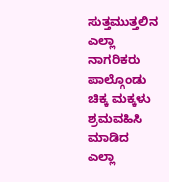ಸುತ್ತಮುತ್ತಲಿನ ಎಲ್ಲಾ ನಾಗರಿಕರು ಪಾಲ್ಗೊಂಡು ಚಿಕ್ಕ ಮಕ್ಕಳು ಶ್ರಮವಹಿಸಿ ಮಾಡಿದ ಎಲ್ಲಾ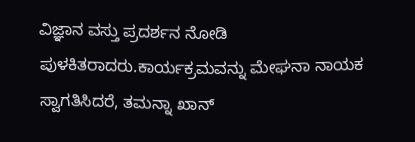ವಿಜ್ಞಾನ ವಸ್ತು ಪ್ರದರ್ಶನ ನೋಡಿ ಪುಳಕಿತರಾದರು.ಕಾರ್ಯಕ್ರಮವನ್ನು ಮೇಘನಾ ನಾಯಕ ಸ್ವಾಗತಿಸಿದರೆ, ತಮನ್ನಾ ಖಾನ್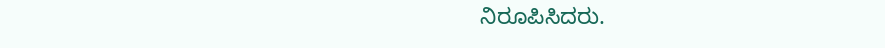ನಿರೂಪಿಸಿದರು.